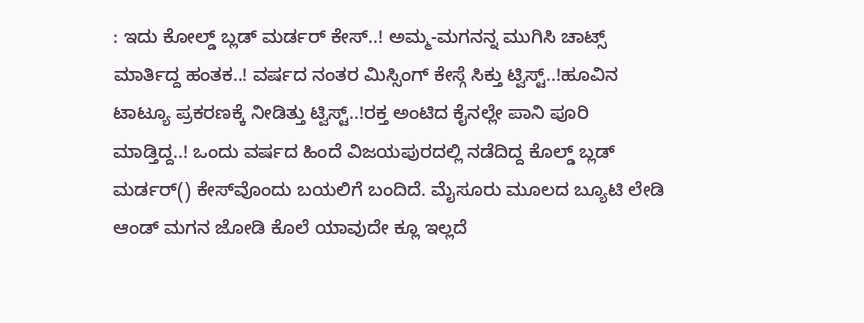: ಇದು ಕೋಲ್ಡ್‌ ಬ್ಲಡ್‌ ಮರ್ಡರ್‌ ಕೇಸ್..! ಅಮ್ಮ-ಮಗನನ್ನ ಮುಗಿಸಿ ಚಾಟ್ಸ್‌ ಮಾರ್ತಿದ್ದ ಹಂತಕ..! ವರ್ಷದ ನಂತರ ಮಿಸ್ಸಿಂಗ್ ಕೇಸ್ಗೆ ಸಿಕ್ತು ಟ್ವಿಸ್ಟ್..!ಹೂವಿನ ಟಾಟ್ಯೂ ಪ್ರಕರಣಕ್ಕೆ ನೀಡಿತ್ತು ಟ್ವಿಸ್ಟ್..!ರಕ್ತ ಅಂಟಿದ ಕೈನಲ್ಲೇ ಪಾನಿ ಪೂರಿ ಮಾಡ್ತಿದ್ದ..! ಒಂದು ವರ್ಷದ ಹಿಂದೆ ವಿಜಯಪುರದಲ್ಲಿ ನಡೆದಿದ್ದ ಕೊಲ್ಡ್‌ ಬ್ಲಡ್ ಮರ್ಡರ್‌() ಕೇಸ್‌ವೊಂದು ಬಯಲಿಗೆ ಬಂದಿದೆ. ಮೈಸೂರು ಮೂಲದ ಬ್ಯೂಟಿ ಲೇಡಿ ಆಂಡ್‌ ಮಗನ ಜೋಡಿ ಕೊಲೆ ಯಾವುದೇ ಕ್ಲೂ ಇಲ್ಲದೆ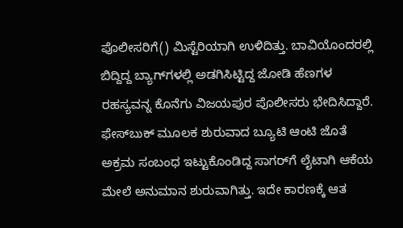ಪೊಲೀಸರಿಗೆ() ಮಿಸ್ಟೆರಿಯಾಗಿ ಉಳಿದಿತ್ತು. ಬಾವಿಯೊಂದರಲ್ಲಿ ಬಿದ್ದಿದ್ದ ಬ್ಯಾಗ್‌ಗಳಲ್ಲಿ ಅಡಗಿಸಿಟ್ಟಿದ್ದ ಜೋಡಿ ಹೆಣಗಳ ರಹಸ್ಯವನ್ನ ಕೊನೆಗು ವಿಜಯಪುರ ಪೊಲೀಸರು ಭೇದಿಸಿದ್ದಾರೆ. ಫೇಸ್‌ಬುಕ್‌ ಮೂಲಕ ಶುರುವಾದ ಬ್ಯೂಟಿ ಆಂಟಿ ಜೊತೆ ಅಕ್ರಮ ಸಂಬಂಧ ಇಟ್ಟುಕೊಂಡಿದ್ದ ಸಾಗರ್‌ಗೆ ಲೈಟಾಗಿ ಆಕೆಯ ಮೇಲೆ ಅನುಮಾನ ಶುರುವಾಗಿತ್ತು. ಇದೇ ಕಾರಣಕ್ಕೆ ಆತ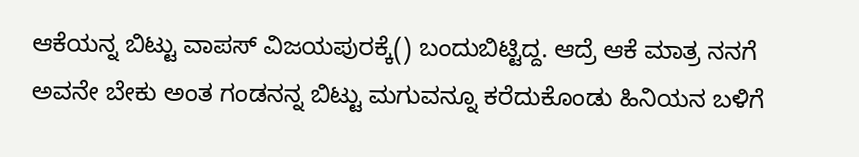ಆಕೆಯನ್ನ ಬಿಟ್ಟು ವಾಪಸ್ ವಿಜಯಪುರಕ್ಕೆ() ಬಂದುಬಿಟ್ಟಿದ್ದ. ಆದ್ರೆ ಆಕೆ ಮಾತ್ರ ನನಗೆ ಅವನೇ ಬೇಕು ಅಂತ ಗಂಡನನ್ನ ಬಿಟ್ಟು ಮಗುವನ್ನೂ ಕರೆದುಕೊಂಡು ಹಿನಿಯನ ಬಳಿಗೆ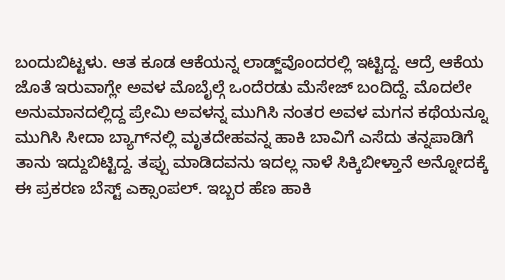ಬಂದುಬಿಟ್ಟಳು. ಆತ ಕೂಡ ಆಕೆಯನ್ನ ಲಾಡ್ಜ್‌ವೊಂದರಲ್ಲಿ ಇಟ್ಟಿದ್ದ. ಆದ್ರೆ ಆಕೆಯ ಜೊತೆ ಇರುವಾಗ್ಲೇ ಅವಳ ಮೊಬೈಲ್ಗೆ ಒಂದೆರಡು ಮೆಸೇಜ್ ಬಂದಿದ್ದೆ. ಮೊದಲೇ ಅನುಮಾನದಲ್ಲಿದ್ದ ಪ್ರೇಮಿ ಅವಳನ್ನ ಮುಗಿಸಿ ನಂತರ ಅವಳ ಮಗನ ಕಥೆಯನ್ನೂ ಮುಗಿಸಿ ಸೀದಾ ಬ್ಯಾಗ್‌ನಲ್ಲಿ ಮೃತದೇಹವನ್ನ ಹಾಕಿ ಬಾವಿಗೆ ಎಸೆದು ತನ್ನಪಾಡಿಗೆ ತಾನು ಇದ್ದುಬಿಟ್ಟಿದ್ದ. ತಪ್ಪು ಮಾಡಿದವನು ಇದಲ್ಲ ನಾಳೆ ಸಿಕ್ಕಿಬೀಳ್ತಾನೆ ಅನ್ನೋದಕ್ಕೆ ಈ ಪ್ರಕರಣ ಬೆಸ್ಟ್ ಎಕ್ಸಾಂಪಲ್. ಇಬ್ಬರ ಹೆಣ ಹಾಕಿ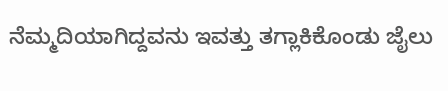ನೆಮ್ಮದಿಯಾಗಿದ್ದವನು ಇವತ್ತು ತಗ್ಲಾಕಿಕೊಂಡು ಜೈಲು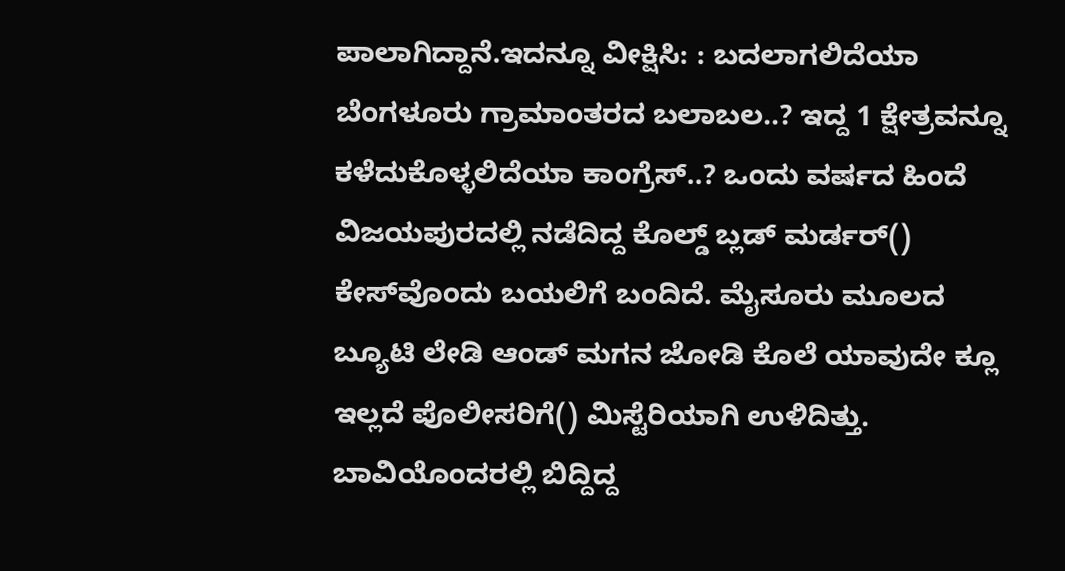ಪಾಲಾಗಿದ್ದಾನೆ.ಇದನ್ನೂ ವೀಕ್ಷಿಸಿ: : ಬದಲಾಗಲಿದೆಯಾ ಬೆಂಗಳೂರು ಗ್ರಾಮಾಂತರದ ಬಲಾಬಲ..? ಇದ್ದ 1 ಕ್ಷೇತ್ರವನ್ನೂ ಕಳೆದುಕೊಳ್ಳಲಿದೆಯಾ ಕಾಂಗ್ರೆಸ್..? ಒಂದು ವರ್ಷದ ಹಿಂದೆ ವಿಜಯಪುರದಲ್ಲಿ ನಡೆದಿದ್ದ ಕೊಲ್ಡ್‌ ಬ್ಲಡ್ ಮರ್ಡರ್‌() ಕೇಸ್‌ವೊಂದು ಬಯಲಿಗೆ ಬಂದಿದೆ. ಮೈಸೂರು ಮೂಲದ ಬ್ಯೂಟಿ ಲೇಡಿ ಆಂಡ್‌ ಮಗನ ಜೋಡಿ ಕೊಲೆ ಯಾವುದೇ ಕ್ಲೂ ಇಲ್ಲದೆ ಪೊಲೀಸರಿಗೆ() ಮಿಸ್ಟೆರಿಯಾಗಿ ಉಳಿದಿತ್ತು. ಬಾವಿಯೊಂದರಲ್ಲಿ ಬಿದ್ದಿದ್ದ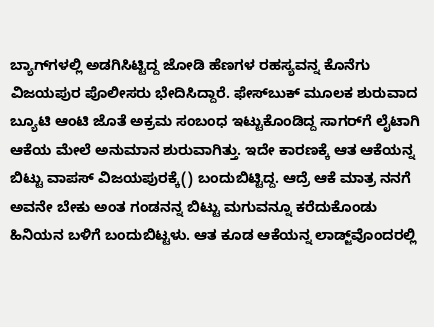ಬ್ಯಾಗ್‌ಗಳಲ್ಲಿ ಅಡಗಿಸಿಟ್ಟಿದ್ದ ಜೋಡಿ ಹೆಣಗಳ ರಹಸ್ಯವನ್ನ ಕೊನೆಗು ವಿಜಯಪುರ ಪೊಲೀಸರು ಭೇದಿಸಿದ್ದಾರೆ. ಫೇಸ್‌ಬುಕ್‌ ಮೂಲಕ ಶುರುವಾದ ಬ್ಯೂಟಿ ಆಂಟಿ ಜೊತೆ ಅಕ್ರಮ ಸಂಬಂಧ ಇಟ್ಟುಕೊಂಡಿದ್ದ ಸಾಗರ್‌ಗೆ ಲೈಟಾಗಿ ಆಕೆಯ ಮೇಲೆ ಅನುಮಾನ ಶುರುವಾಗಿತ್ತು. ಇದೇ ಕಾರಣಕ್ಕೆ ಆತ ಆಕೆಯನ್ನ ಬಿಟ್ಟು ವಾಪಸ್ ವಿಜಯಪುರಕ್ಕೆ() ಬಂದುಬಿಟ್ಟಿದ್ದ. ಆದ್ರೆ ಆಕೆ ಮಾತ್ರ ನನಗೆ ಅವನೇ ಬೇಕು ಅಂತ ಗಂಡನನ್ನ ಬಿಟ್ಟು ಮಗುವನ್ನೂ ಕರೆದುಕೊಂಡು ಹಿನಿಯನ ಬಳಿಗೆ ಬಂದುಬಿಟ್ಟಳು. ಆತ ಕೂಡ ಆಕೆಯನ್ನ ಲಾಡ್ಜ್‌ವೊಂದರಲ್ಲಿ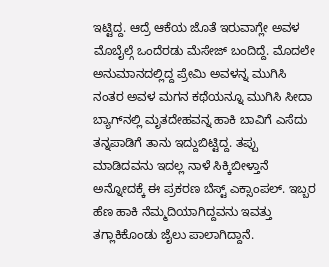ಇಟ್ಟಿದ್ದ. ಆದ್ರೆ ಆಕೆಯ ಜೊತೆ ಇರುವಾಗ್ಲೇ ಅವಳ ಮೊಬೈಲ್ಗೆ ಒಂದೆರಡು ಮೆಸೇಜ್ ಬಂದಿದ್ದೆ. ಮೊದಲೇ ಅನುಮಾನದಲ್ಲಿದ್ದ ಪ್ರೇಮಿ ಅವಳನ್ನ ಮುಗಿಸಿ ನಂತರ ಅವಳ ಮಗನ ಕಥೆಯನ್ನೂ ಮುಗಿಸಿ ಸೀದಾ ಬ್ಯಾಗ್‌ನಲ್ಲಿ ಮೃತದೇಹವನ್ನ ಹಾಕಿ ಬಾವಿಗೆ ಎಸೆದು ತನ್ನಪಾಡಿಗೆ ತಾನು ಇದ್ದುಬಿಟ್ಟಿದ್ದ. ತಪ್ಪು ಮಾಡಿದವನು ಇದಲ್ಲ ನಾಳೆ ಸಿಕ್ಕಿಬೀಳ್ತಾನೆ ಅನ್ನೋದಕ್ಕೆ ಈ ಪ್ರಕರಣ ಬೆಸ್ಟ್ ಎಕ್ಸಾಂಪಲ್. ಇಬ್ಬರ ಹೆಣ ಹಾಕಿ ನೆಮ್ಮದಿಯಾಗಿದ್ದವನು ಇವತ್ತು ತಗ್ಲಾಕಿಕೊಂಡು ಜೈಲು ಪಾಲಾಗಿದ್ದಾನೆ.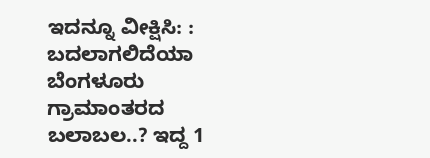ಇದನ್ನೂ ವೀಕ್ಷಿಸಿ: : ಬದಲಾಗಲಿದೆಯಾ ಬೆಂಗಳೂರು ಗ್ರಾಮಾಂತರದ ಬಲಾಬಲ..? ಇದ್ದ 1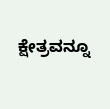ಕ್ಷೇತ್ರವನ್ನೂ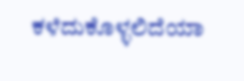ಕಳೆದುಕೊಳ್ಳಲಿದೆಯಾ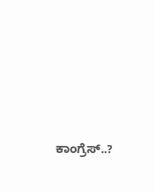ಕಾಂಗ್ರೆಸ್..?